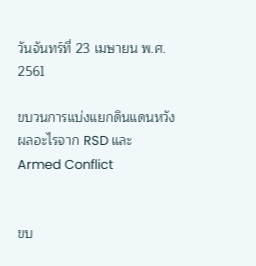วันจันทร์ที่ 23 เมษายน พ.ศ. 2561

ขบวนการแบ่งแยกดินแดนหวังผลอะไรจาก RSD และ Armed Conflict


ขบ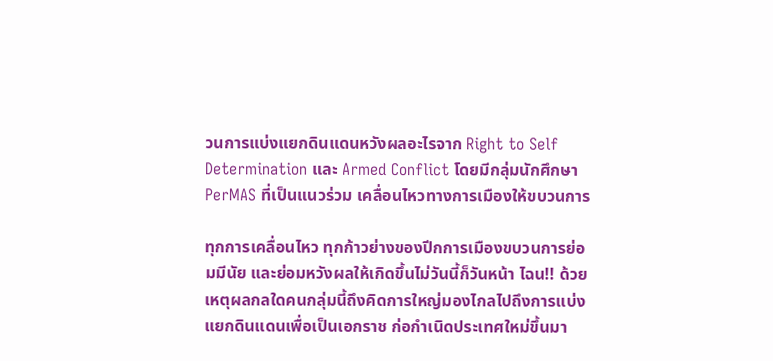วนการแบ่งแยกดินแดนหวังผลอะไรจาก Right to Self Determination และ Armed Conflict โดยมีกลุ่มนักศึกษา PerMAS ที่เป็นแนวร่วม เคลื่อนไหวทางการเมืองให้ขบวนการ

ทุกการเคลื่อนไหว ทุกก้าวย่างของปีกการเมืองขบวนการย่อมมีนัย และย่อมหวังผลให้เกิดขึ้นไม่วันนี้ก็วันหน้า ไฉน!! ด้วยเหตุผลกลใดคนกลุ่มนี้ถึงคิดการใหญ่มองไกลไปถึงการแบ่งแยกดินแดนเพื่อเป็นเอกราช ก่อกำเนิดประเทศใหม่ขึ้นมา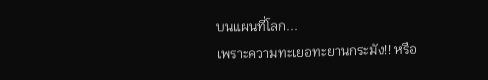บนแผนที่โลก...
เพราะความทะเยอทะยานกระมัง!! หรือ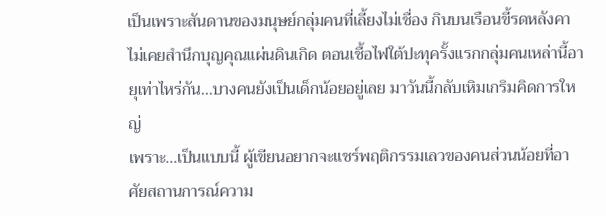เป็นเพราะสันดานของมนุษย์กลุ่มคนที่เลี้ยงไม่เชื่อง กินบนเรือนขี้รดหลังคา ไม่เคยสำนึกบุญคุณแผ่นดินเกิด ตอนเชื้อไฟใต้ปะทุครั้งแรกกลุ่มคนเหล่านี้อายุเท่าไหร่กัน...บางคนยังเป็นเด็กน้อยอยู่เลย มาวันนี้กลับเหิมเกริมคิดการใหญ่
เพราะ...เป็นแบบนี้ ผู้เขียนอยากจะแชร์พฤติกรรมเลวของคนส่วนน้อยที่อาศัยสถานการณ์ความ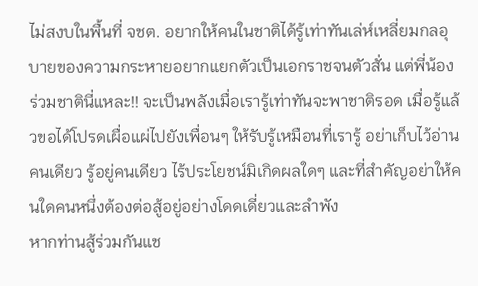ไม่สงบในพื้นที่ จชต. อยากให้คนในชาติได้รู้เท่าทันเล่ห์เหลี่ยมกลอุบายของความกระหายอยากแยกตัวเป็นเอกราชจนตัวสั่น แต่พี่น้องร่วมชาตินี่แหละ!! จะเป็นพลังเมื่อเรารู้เท่าทันจะพาชาติรอด เมื่อรู้แล้วขอได้โปรดเผื่อแผ่ไปยังเพื่อนๆ ให้รับรู้เหมือนที่เรารู้ อย่าเก็บไว้อ่านคนเดียว รู้อยู่คนเดียว ไร้ประโยชน์มิเกิดผลใดๆ และที่สำคัญอย่าให้คนใดคนหนึ่งต้องต่อสู้อยู่อย่างโดดเดี่ยวและลำพัง
หากท่านสู้ร่วมกันแช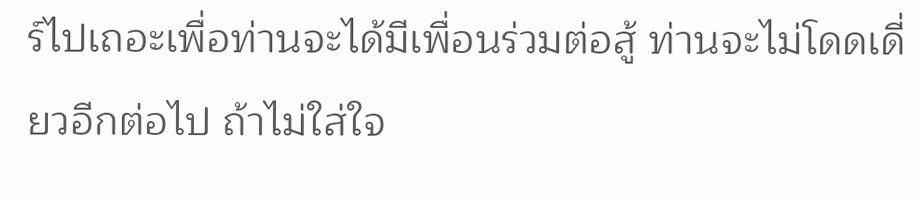ร์ไปเถอะเพื่อท่านจะได้มีเพื่อนร่วมต่อสู้ ท่านจะไม่โดดเดี่ยวอีกต่อไป ถ้าไม่ใส่ใจ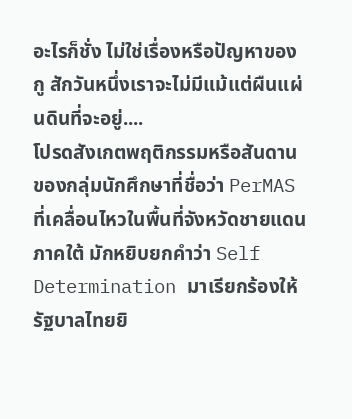อะไรก็ชั่ง ไม่ใช่เรื่องหรือปัญหาของกู สักวันหนึ่งเราจะไม่มีแม้แต่ผืนแผ่นดินที่จะอยู่....
โปรดสังเกตพฤติกรรมหรือสันดานของกลุ่มนักศึกษาที่ชื่อว่า PerMAS ที่เคลื่อนไหวในพื้นที่จังหวัดชายแดนภาคใต้ มักหยิบยกคำว่า Self Determination มาเรียกร้องให้รัฐบาลไทยยิ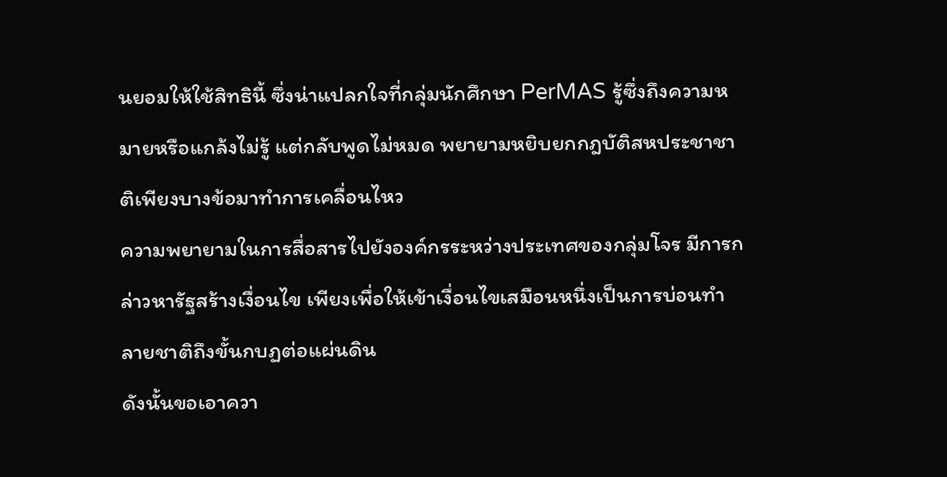นยอมให้ใช้สิทธินี้ ซึ่งน่าแปลกใจที่กลุ่มนักศึกษา PerMAS รู้ซึ่งถึงความหมายหรือแกล้งไม่รู้ แต่กลับพูดไม่หมด พยายามหยิบยกกฎบัติสหประชาชาติเพียงบางข้อมาทำการเคลื่อนไหว
ความพยายามในการสื่อสารไปยังองค์กรระหว่างประเทศของกลุ่มโจร มีการกล่าวหารัฐสร้างเงื่อนไข เพียงเพื่อให้เข้าเงื่อนไขเสมือนหนึ่งเป็นการบ่อนทำลายชาติถึงขั้นกบฏต่อแผ่นดิน
ดังนั้นขอเอาควา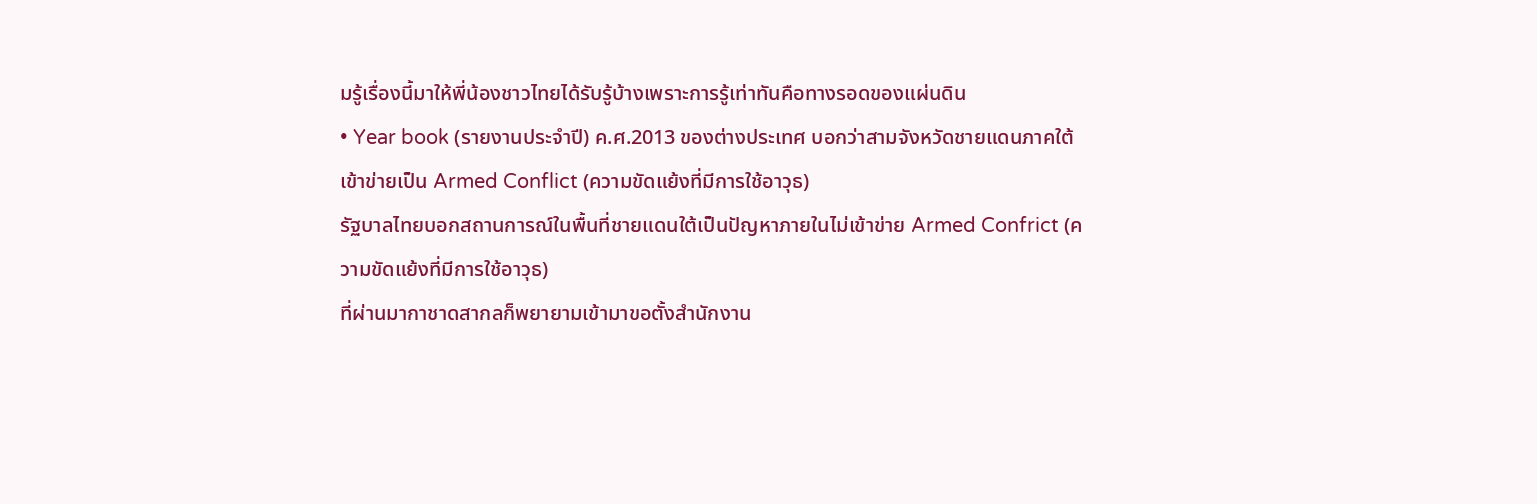มรู้เรื่องนี้มาให้พี่น้องชาวไทยได้รับรู้บ้างเพราะการรู้เท่าทันคือทางรอดของแผ่นดิน
• Year book (รายงานประจำปี) ค.ศ.2013 ของต่างประเทศ บอกว่าสามจังหวัดชายแดนภาคใต้เข้าข่ายเป็น Armed Conflict (ความขัดแย้งที่มีการใช้อาวุธ)
รัฐบาลไทยบอกสถานการณ์ในพื้นที่ชายแดนใต้เป็นปัญหาภายในไม่เข้าข่าย Armed Confrict (ความขัดแย้งที่มีการใช้อาวุธ)
ที่ผ่านมากาชาดสากลก็พยายามเข้ามาขอตั้งสำนักงาน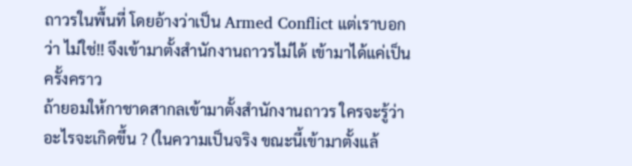ถาวรในพื้นที่ โดยอ้างว่าเป็น Armed Conflict แต่เราบอกว่า ไม่ใช่!! จึงเข้ามาตั้งสำนักงานถาวรไม่ได้ เข้ามาได้แค่เป็นครั้งคราว
ถ้ายอมให้กาชาดสากลเข้ามาตั้งสำนักงานถาวร ใครจะรู้ว่าอะไรจะเกิดขึ้น ? (ในความเป็นจริง ขณะนี้เข้ามาตั้งแล้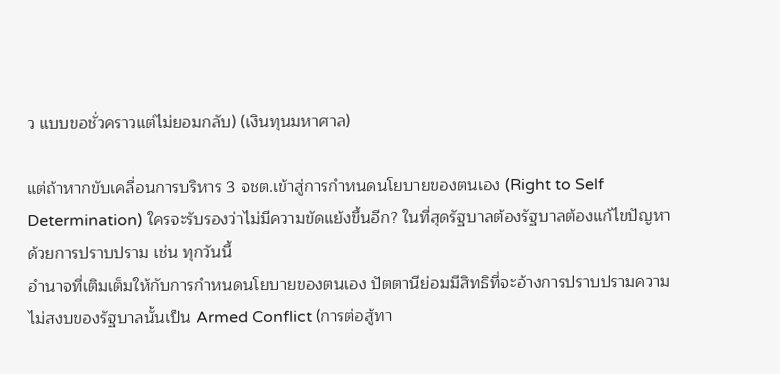ว แบบขอชั่วคราวแต่ไม่ยอมกลับ) (เงินทุนมหาศาล)

แต่ถ้าหากขับเคลื่อนการบริหาร 3 จชต.เข้าสู่การกำหนดนโยบายของตนเอง (Right to Self Determination) ใครจะรับรองว่าไม่มีความขัดแย้งขึ้นอีก? ในที่สุดรัฐบาลต้องรัฐบาลต้องแก้ไขปัญหาด้วยการปราบปราม เช่น ทุกวันนี้
อำนาจที่เติมเต็มให้กับการกำหนดนโยบายของตนเอง ปัตตานีย่อมมีสิทธิที่จะอ้างการปราบปรามความไม่สงบของรัฐบาลนั้นเป็น Armed Conflict (การต่อสู้ทา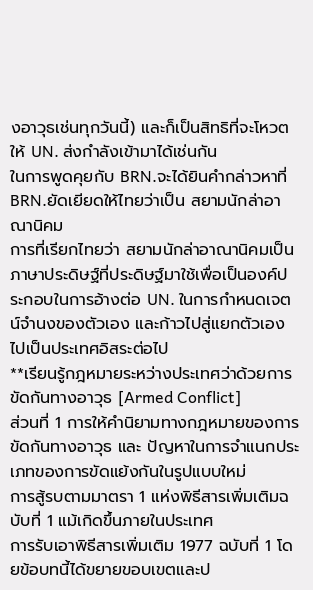งอาวุธเช่นทุกวันนี้) และก็เป็นสิทธิที่จะโหวตให้ UN. ส่งกำลังเข้ามาได้เช่นกัน
ในการพูดคุยกับ BRN.จะได้ยินคำกล่าวหาที่ BRN.ยัดเยียดให้ไทยว่าเป็น สยามนักล่าอาณานิคม
การที่เรียกไทยว่า สยามนักล่าอาณานิคมเป็น ภาษาประดิษฐ์ที่ประดิษฐ์มาใช้เพื่อเป็นองค์ประกอบในการอ้างต่อ UN. ในการกำหนดเจตน์จำนงของตัวเอง และก้าวไปสู่แยกตัวเองไปเป็นประเทศอิสระต่อไป
**เรียนรู้กฎหมายระหว่างประเทศว่าด้วยการขัดกันทางอาวุธ [Armed Conflict]
ส่วนที่ 1 การให้คำนิยามทางกฎหมายของการขัดกันทางอาวุธ และ ปัญหาในการจำแนกประเภทของการขัดแย้งกันในรูปแบบใหม่
การสู้รบตามมาตรา 1 แห่งพิธีสารเพิ่มเติมฉบับที่ 1 แม้เกิดขึ้นภายในประเทศ
การรับเอาพิธีสารเพิ่มเติม 1977 ฉบับที่ 1 โดยข้อบทนี้ได้ขยายขอบเขตและป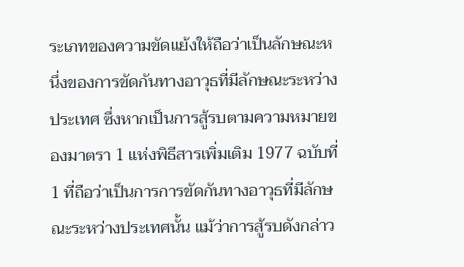ระเภทของความขัดแย้งให้ถือว่าเป็นลักษณะหนึ่งของการขัดกันทางอาวุธที่มีลักษณะระหว่างประเทศ ซึ่งหากเป็นการสู้รบตามความหมายของมาตรา 1 แห่งพิธีสารเพิ่มเติม 1977 ฉบับที่ 1 ที่ถือว่าเป็นการการขัดกันทางอาวุธที่มีลักษณะระหว่างประเทศนั้น แม้ว่าการสู้รบดังกล่าว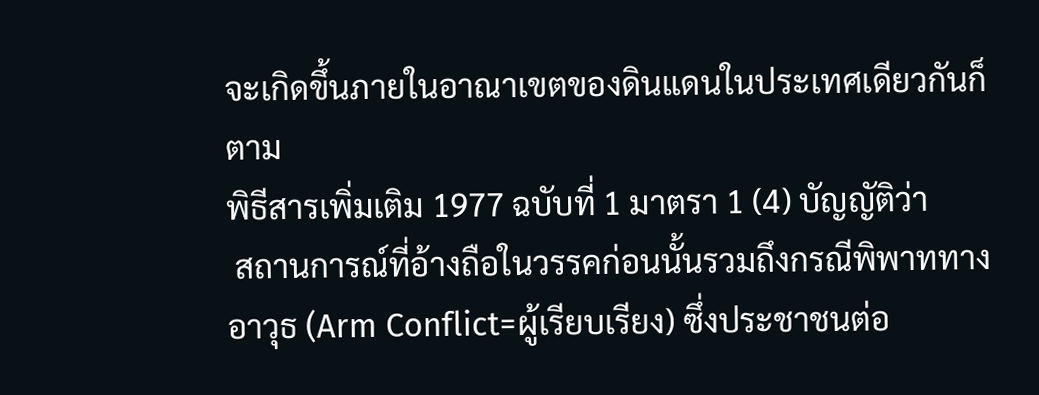จะเกิดขึ้นภายในอาณาเขตของดินแดนในประเทศเดียวกันก็ตาม
พิธีสารเพิ่มเติม 1977 ฉบับที่ 1 มาตรา 1 (4) บัญญัติว่า
 สถานการณ์ที่อ้างถือในวรรคก่อนนั้นรวมถึงกรณีพิพาททางอาวุธ (Arm Conflict=ผู้เรียบเรียง) ซึ่งประชาชนต่อ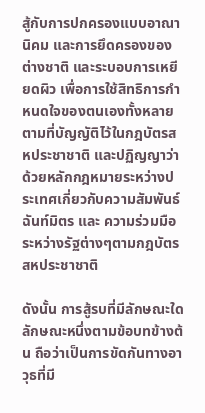สู้กับการปกครองแบบอาณานิคม และการยึดครองของต่างชาติ และระบอบการเหยียดผิว เพื่อการใช้สิทธิการกำหนดใจของตนเองทั้งหลายตามที่บัญญัติไว้ในกฎบัตรสหประชาชาติ และปฏิญญาว่าด้วยหลักกฎหมายระหว่างประเทศเกี่ยวกับความสัมพันธ์ฉันท์มิตร และ ความร่วมมือระหว่างรัฐต่างๆตามกฎบัตรสหประชาชาติ

ดังนั้น การสู้รบที่มีลักษณะใดลักษณะหนึ่งตามข้อบทข้างต้น ถือว่าเป็นการขัดกันทางอาวุธที่มี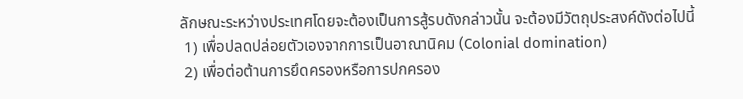ลักษณะระหว่างประเทศโดยจะต้องเป็นการสู้รบดังกล่าวนั้น จะต้องมีวัตถุประสงค์ดังต่อไปนี้
 1) เพื่อปลดปล่อยตัวเองจากการเป็นอาณานิคม (Colonial domination)
 2) เพื่อต่อต้านการยึดครองหรือการปกครอง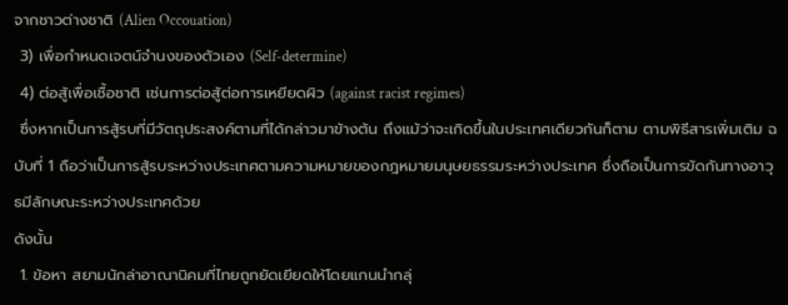จากชาวต่างชาติ (Alien Occouation)
 3) เพื่อกำหนดเจตน์จำนงของตัวเอง (Self-determine)
 4) ต่อสู้เพื่อเชื้อชาติ เช่นการต่อสู้ต่อการเหยียดผิว (against racist regimes)
 ซึ่งหากเป็นการสู้รบที่มีวัตถุประสงค์ตามที่ได้กล่าวมาข้างต้น ถึงแม้ว่าจะเกิดขึ้นในประเทศเดียวกันก็ตาม ตามพิธีสารเพิ่มเติม ฉบับที่ 1 ถือว่าเป็นการสู้รบระหว่างประเทศตามความหมายของกฎหมายมนุษยธรรมระหว่างประเทศ ซึ่งถือเป็นการขัดกันทางอาวุธมีลักษณะระหว่างประเทศด้วย
ดังนั้น
 1. ข้อหา สยามนักล่าอาณานิคมที่ไทยถูกยัดเยียดให้โดยแกนนำกลุ่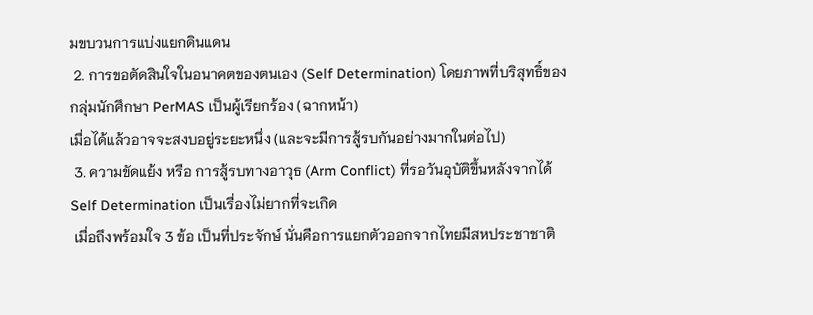มขบวนการแบ่งแยกดินแดน
 2. การขอตัดสินใจในอนาคตของตนเอง (Self Determination) โดยภาพที่บริสุทธิ์ของกลุ่มนักศึกษา PerMAS เป็นผู้เรียกร้อง (ฉากหน้า)
เมื่อได้แล้วอาจจะสงบอยู่ระยะหนึ่ง (และจะมีการสู้รบกันอย่างมากในต่อไป)
 3. ความขัดแย้ง หรือ การสู้รบทางอาวุธ (Arm Conflict) ที่รอวันอุบัติขึ้นหลังจากได้ Self Determination เป็นเรื่องไม่ยากที่จะเกิด
 เมื่อถึงพร้อมใจ 3 ข้อ เป็นที่ประจักษ์ นั่นคือการแยกตัวออกจากไทยมีสหประชาชาติ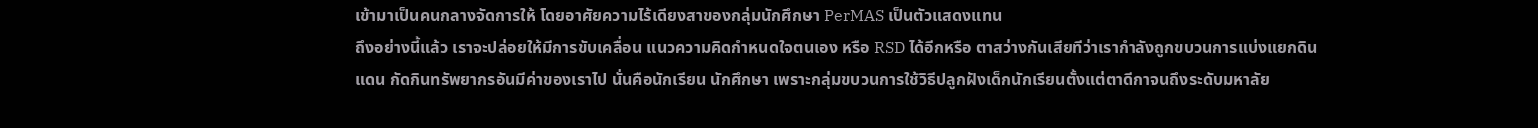เข้ามาเป็นคนกลางจัดการให้ โดยอาศัยความไร้เดียงสาของกลุ่มนักศึกษา PerMAS เป็นตัวแสดงแทน
ถึงอย่างนี้แล้ว เราจะปล่อยให้มีการขับเคลื่อน แนวความคิดกำหนดใจตนเอง หรือ RSD ได้อีกหรือ ตาสว่างกันเสียทีว่าเรากำลังถูกขบวนการแบ่งแยกดินแดน กัดกินทรัพยากรอันมีค่าของเราไป นั่นคือนักเรียน นักศึกษา เพราะกลุ่มขบวนการใช้วิธีปลูกฝังเด็กนักเรียนตั้งแต่ตาดีกาจนถึงระดับมหาลัย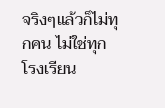จริงๆแล้วก็ไม่ทุกคน ไม่ใช่ทุกโรงเรียน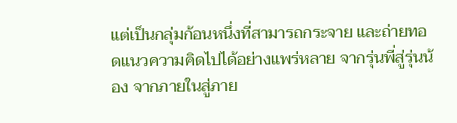แต่เป็นกลุ่มก้อนหนึ่งที่สามารถกระจาย และถ่ายทอดแนวความคิดไปได้อย่างแพร่หลาย จากรุ่นพี่สู่รุ่นน้อง จากภายในสู่ภาย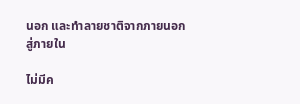นอก และทำลายชาติจากภายนอกสู่ภายใน

ไม่มีค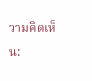วามคิดเห็น: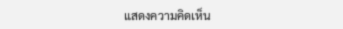แสดงความคิดเห็น